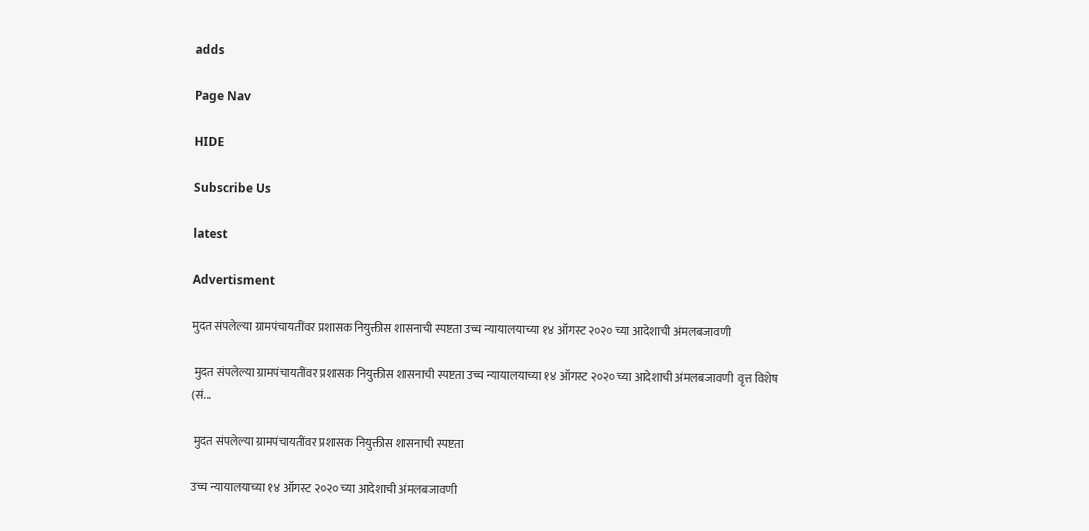adds

Page Nav

HIDE

Subscribe Us

latest

Advertisment

मुदत संपलेल्या ग्रामपंचायतींवर प्रशासक नियुक्तीस शासनाची स्पष्टता उच्च न्यायालयाच्या १४ ऑगस्ट २०२० च्या आदेशाची अंमलबजावणी

 मुदत संपलेल्या ग्रामपंचायतींवर प्रशासक नियुक्तीस शासनाची स्पष्टता उच्च न्यायालयाच्या १४ ऑगस्ट २०२० च्या आदेशाची अंमलबजावणी  वृत्त विशेष (सं...

 मुदत संपलेल्या ग्रामपंचायतींवर प्रशासक नियुक्तीस शासनाची स्पष्टता

उच्च न्यायालयाच्या १४ ऑगस्ट २०२० च्या आदेशाची अंमलबजावणी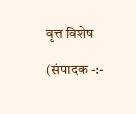वृत्त विशेष

(संपादक -:-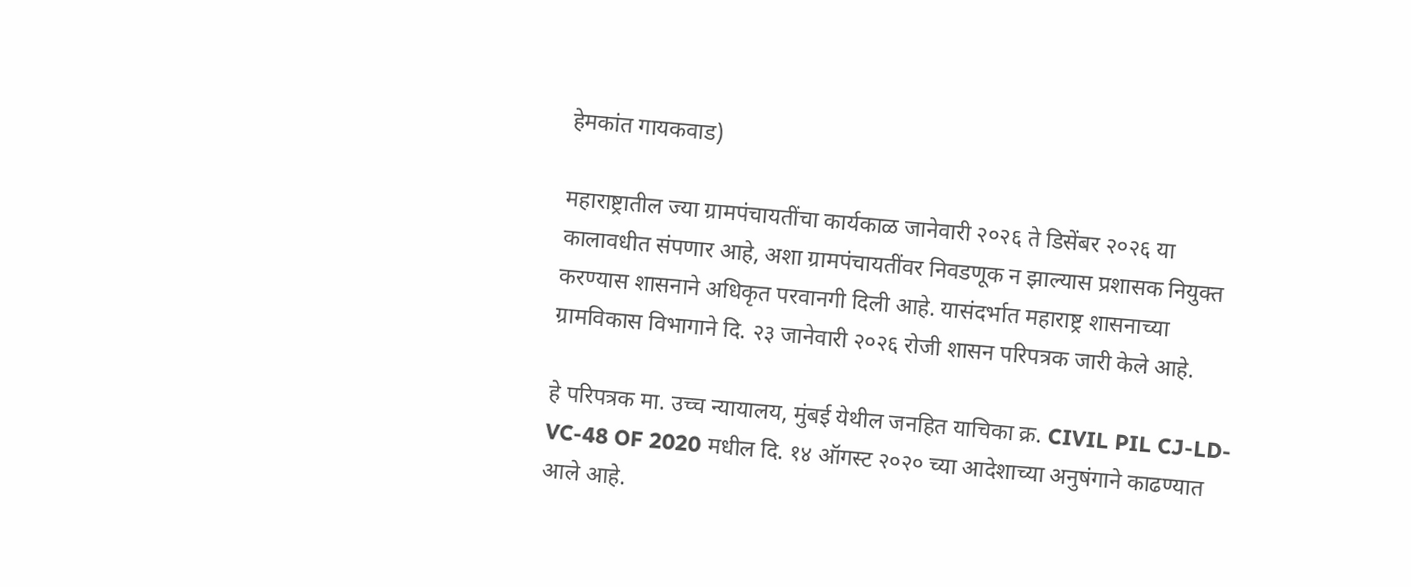हेमकांत गायकवाड)

महाराष्ट्रातील ज्या ग्रामपंचायतींचा कार्यकाळ जानेवारी २०२६ ते डिसेंबर २०२६ या कालावधीत संपणार आहे, अशा ग्रामपंचायतींवर निवडणूक न झाल्यास प्रशासक नियुक्त करण्यास शासनाने अधिकृत परवानगी दिली आहे. यासंदर्भात महाराष्ट्र शासनाच्या ग्रामविकास विभागाने दि. २३ जानेवारी २०२६ रोजी शासन परिपत्रक जारी केले आहे.

हे परिपत्रक मा. उच्च न्यायालय, मुंबई येथील जनहित याचिका क्र. CIVIL PIL CJ-LD-VC-48 OF 2020 मधील दि. १४ ऑगस्ट २०२० च्या आदेशाच्या अनुषंगाने काढण्यात आले आहे.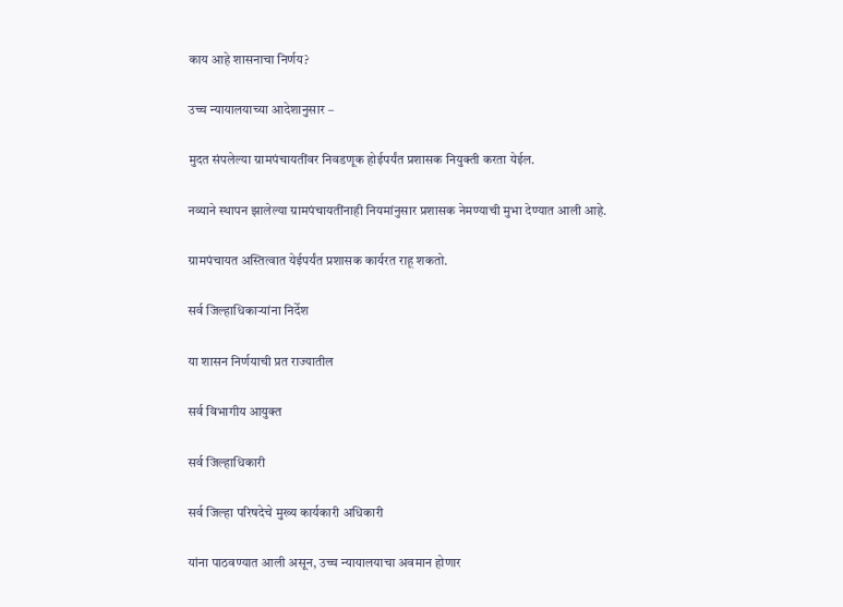काय आहे शासनाचा निर्णय?

उच्च न्यायालयाच्या आदेशानुसार –

मुदत संपलेल्या ग्रामपंचायतींवर निवडणूक होईपर्यंत प्रशासक नियुक्ती करता येईल.

नव्याने स्थापन झालेल्या ग्रामपंचायतींनाही नियमांनुसार प्रशासक नेमण्याची मुभा देण्यात आली आहे.

ग्रामपंचायत अस्तित्वात येईपर्यंत प्रशासक कार्यरत राहू शकतो.

सर्व जिल्हाधिकाऱ्यांना निर्देश

या शासन निर्णयाची प्रत राज्यातील

सर्व विभागीय आयुक्त

सर्व जिल्हाधिकारी

सर्व जिल्हा परिषदेचे मुख्य कार्यकारी अधिकारी

यांना पाठवण्यात आली असून, उच्च न्यायालयाचा अवमान होणार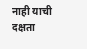नाही याची दक्षता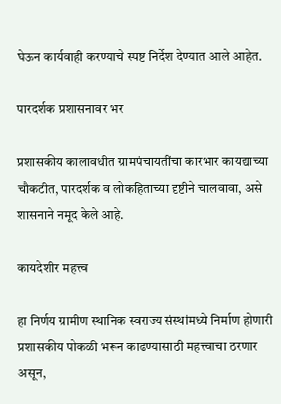घेऊन कार्यवाही करण्याचे स्पष्ट निर्देश देण्यात आले आहेत.

पारदर्शक प्रशासनावर भर

प्रशासकीय कालावधीत ग्रामपंचायतींचा कारभार कायद्याच्या चौकटीत, पारदर्शक व लोकहिताच्या दृष्टीने चालवावा, असे शासनाने नमूद केले आहे.

कायदेशीर महत्त्व

हा निर्णय ग्रामीण स्थानिक स्वराज्य संस्थांमध्ये निर्माण होणारी प्रशासकीय पोकळी भरून काढण्यासाठी महत्त्वाचा ठरणार असून,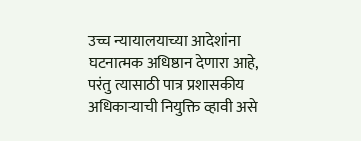उच्च न्यायालयाच्या आदेशांना घटनात्मक अधिष्ठान देणारा आहे, परंतु त्यासाठी पात्र प्रशासकीय अधिकाऱ्याची नियुक्ति व्हावी असे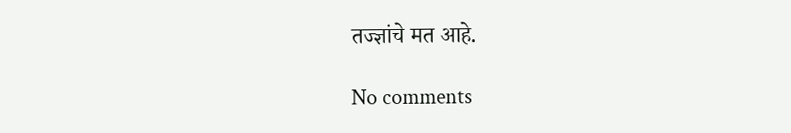तज्ज्ञांचे मत आहे.

No comments